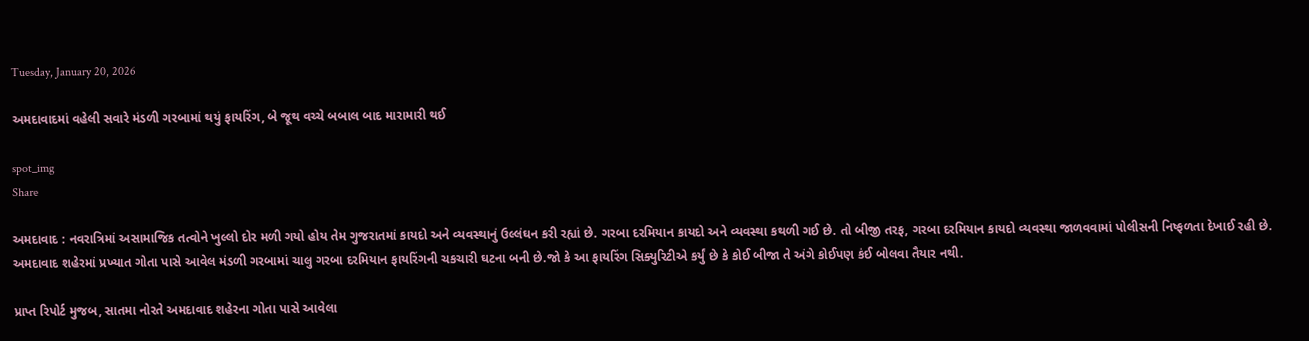Tuesday, January 20, 2026

અમદાવાદમાં વહેલી સવારે મંડળી ગરબામાં થયું ફાયરિંગ, બે જૂથ વચ્ચે બબાલ બાદ મારામારી થઈ

spot_img
Share

અમદાવાદ : નવરાત્રિમાં અસામાજિક તત્વોને ખુલ્લો દોર મળી ગયો હોય તેમ ગુજરાતમાં કાયદો અને વ્યવસ્થાનું ઉલ્લંઘન કરી રહ્યાં છે. ગરબા દરમિયાન કાયદો અને વ્યવસ્થા કથળી ગઈ છે. તો બીજી તરફ, ગરબા દરમિયાન કાયદો વ્યવસ્થા જાળવવામાં પોલીસની નિષ્ફળતા દેખાઈ રહી છે. અમદાવાદ શહેરમાં પ્રખ્યાત ગોતા પાસે આવેલ મંડળી ગરબામાં ચાલુ ગરબા દરમિયાન ફાયરિંગની ચકચારી ઘટના બની છે.જો કે આ ફાયરિંગ સિક્યુરિટીએ કર્યું છે કે કોઈ બીજા તે અંગે કોઈપણ કંઈ બોલવા તૈયાર નથી.

પ્રાપ્ત રિપોર્ટ મુજબ, સાતમા નોરતે અમદાવાદ શહેરના ગોતા પાસે આવેલા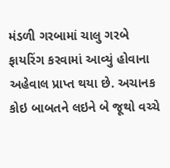મંડળી ગરબામાં ચાલુ ગરબે ફાયરિંગ કરવામાં આવ્યું હોવાના અહેવાલ પ્રાપ્ત થયા છે. અચાનક કોઇ બાબતને લઇને બે જૂથો વચ્ચે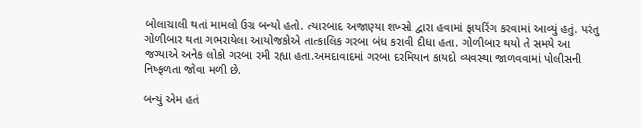બોલાચાલી થતાં મામલો ઉગ્ર બન્યો હતો. ત્યારબાદ અજાણ્યા શખ્સો દ્વારા હવામાં ફાયરિંગ કરવામાં આવ્યું હતું. પરંતુ ગોળીબાર થતા ગભરાયેલા આયોજકોએ તાત્કાલિક ગરબા બંધ કરાવી દીધા હતા. ગોળીબાર થયો તે સમયે આ જગ્યાએ અનેક લોકો ગરબા રમી રહ્યા હતા.અમદાવાદમાં ગરબા દરમિયાન કાયદો વ્યવસ્થા જાળવવામાં પોલીસની નિષ્ફળતા જોવા મળી છે.

બન્યું એમ હતં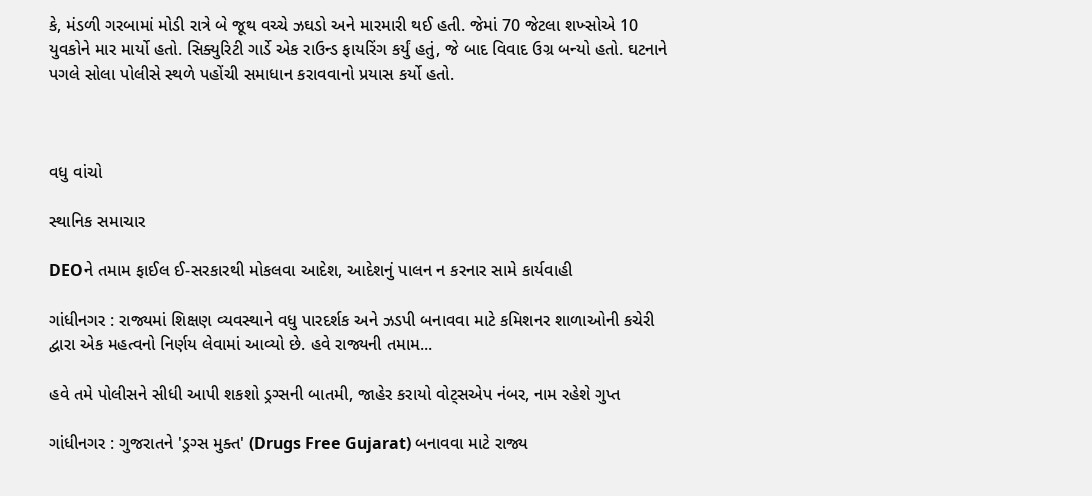કે, મંડળી ગરબામાં મોડી રાત્રે બે જૂથ વચ્ચે ઝઘડો અને મારમારી થઈ હતી. જેમાં 70 જેટલા શખ્સોએ 10 યુવકોને માર માર્યો હતો. સિક્યુરિટી ગાર્ડે એક રાઉન્ડ ફાયરિંગ કર્યું હતું, જે બાદ વિવાદ ઉગ્ર બન્યો હતો. ઘટનાને પગલે સોલા પોલીસે સ્થળે પહોંચી સમાધાન કરાવવાનો પ્રયાસ કર્યો હતો.



વધુ વાંચો

સ્થાનિક સમાચાર

DEOને તમામ ફાઈલ ઈ-સરકારથી મોકલવા આદેશ, આદેશનું પાલન ન કરનાર સામે કાર્યવાહી

ગાંધીનગર : રાજ્યમાં શિક્ષણ વ્યવસ્થાને વધુ પારદર્શક અને ઝડપી બનાવવા માટે કમિશનર શાળાઓની કચેરી દ્વારા એક મહત્વનો નિર્ણય લેવામાં આવ્યો છે. હવે રાજ્યની તમામ...

હવે તમે પોલીસને સીધી આપી શકશો ડ્રગ્સની બાતમી, જાહેર કરાયો વોટ્સએપ નંબર, નામ રહેશે ગુપ્ત

ગાંધીનગર : ગુજરાતને 'ડ્રગ્સ મુક્ત' (Drugs Free Gujarat) બનાવવા માટે રાજ્ય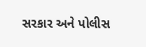સરકાર અને પોલીસ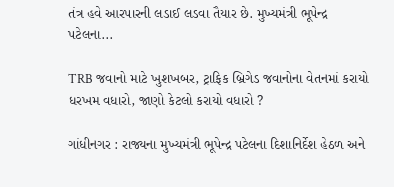તંત્ર હવે આરપારની લડાઈ લડવા તૈયાર છે. મુખ્યમંત્રી ભૂપેન્દ્ર પટેલના...

TRB જવાનો માટે ખુશખબર, ટ્રાફિક બ્રિગેડ જવાનોના વેતનમાં કરાયો ધરખમ વધારો, જાણો કેટલો કરાયો વધારો ?

ગાંધીનગર : રાજ્યના મુખ્યમંત્રી ભૂપેન્દ્ર પટેલના દિશાનિર્દેશ હેઠળ અને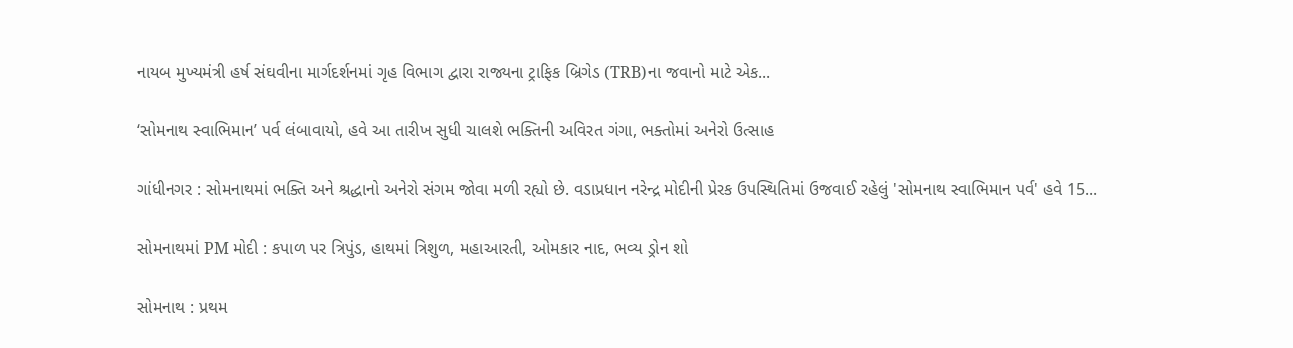નાયબ મુખ્યમંત્રી હર્ષ સંઘવીના માર્ગદર્શનમાં ગૃહ વિભાગ દ્વારા રાજ્યના ટ્રાફિક બ્રિગેડ (TRB)ના જવાનો માટે એક...

‘સોમનાથ સ્વાભિમાન’ પર્વ લંબાવાયો, હવે આ તારીખ સુધી ચાલશે ભક્તિની અવિરત ગંગા, ભક્તોમાં અનેરો ઉત્સાહ

ગાંધીનગર : સોમનાથમાં ભક્તિ અને શ્રદ્ધાનો અનેરો સંગમ જોવા મળી રહ્યો છે. વડાપ્રધાન નરેન્દ્ર મોદીની પ્રેરક ઉપસ્થિતિમાં ઉજવાઈ રહેલું 'સોમનાથ સ્વાભિમાન પર્વ' હવે 15...

સોમનાથમાં PM મોદી : કપાળ પર ત્રિપુંડ, હાથમાં ત્રિશુળ, મહાઆરતી, ઓમકાર નાદ, ભવ્ય ડ્રોન શો

સોમનાથ : પ્રથમ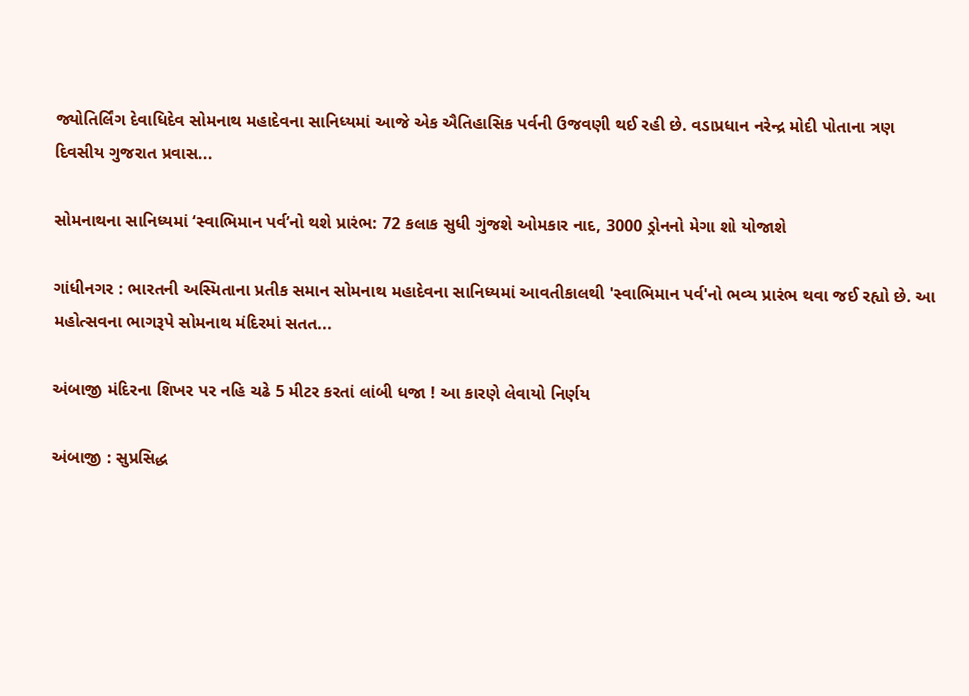જ્યોતિર્લિંગ દેવાધિદેવ સોમનાથ મહાદેવના સાનિધ્યમાં આજે એક ઐતિહાસિક પર્વની ઉજવણી થઈ રહી છે. વડાપ્રધાન નરેન્દ્ર મોદી પોતાના ત્રણ દિવસીય ગુજરાત પ્રવાસ...

સોમનાથના સાનિધ્યમાં ‘સ્વાભિમાન પર્વ’નો થશે પ્રારંભ: 72 કલાક સુધી ગુંજશે ઓમકાર નાદ, 3000 ડ્રોનનો મેગા શો યોજાશે

ગાંધીનગર : ભારતની અસ્મિતાના પ્રતીક સમાન સોમનાથ મહાદેવના સાનિધ્યમાં આવતીકાલથી 'સ્વાભિમાન પર્વ'નો ભવ્ય પ્રારંભ થવા જઈ રહ્યો છે. આ મહોત્સવના ભાગરૂપે સોમનાથ મંદિરમાં સતત...

અંબાજી મંદિરના શિખર પર નહિ ચઢે 5 મીટર કરતાં લાંબી ધજા ! આ કારણે લેવાયો નિર્ણય

અંબાજી : સુપ્રસિદ્ધ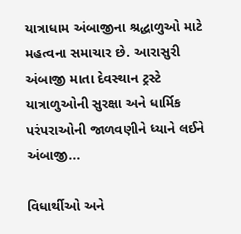યાત્રાધામ અંબાજીના શ્રદ્ધાળુઓ માટે મહત્વના સમાચાર છે. આરાસુરી અંબાજી માતા દેવસ્થાન ટ્રસ્ટે યાત્રાળુઓની સુરક્ષા અને ધાર્મિક પરંપરાઓની જાળવણીને ધ્યાને લઈને અંબાજી...

વિધાર્થીઓ અને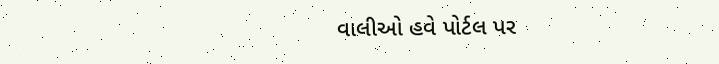વાલીઓ હવે પોર્ટલ પર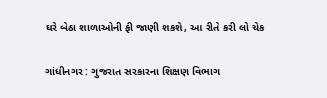ઘરે બેઠા શાળાઓની ફી જાણી શકશે, આ રીતે કરી લો ચેક

ગાંધીનગર : ગુજરાત સરકારના શિક્ષણ વિભાગ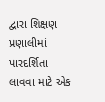દ્વારા શિક્ષણ પ્રણાલીમાં પારદર્શિતા લાવવા માટે એક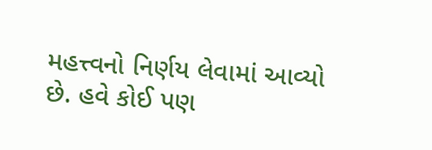મહત્ત્વનો નિર્ણય લેવામાં આવ્યો છે. હવે કોઈ પણ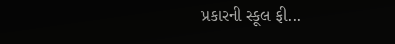પ્રકારની સ્કૂલ ફી...